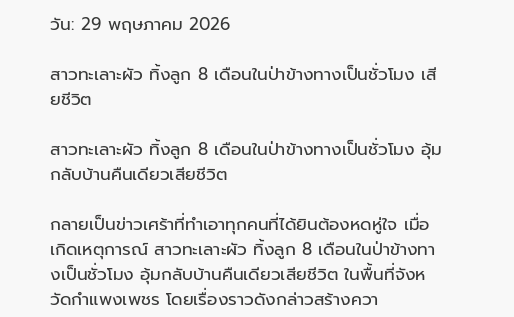วัน: 29 พฤษภาคม 2026

สาวทะเลาะผัว ทิ้งลูก 8 เดือนในป่าข้างทางเป็นชั่วโมง เสียชีวิต

สาวทะเลาะผัว ทิ้งลูก 8 เดือนในป่าข้างทางเป็นชั่วโมง อุ้มกลับบ้านคืนเดียวเสียชีวิต

กลายเป็นข่าวเศร้าที่ทำเอาทุกคนที่ได้ยินต้องหดหู่ใจ เมื่อเกิดเหตุการณ์ สาวทะเลาะผัว ทิ้งลูก 8 เดือนในป่าข้างทางเป็นชั่วโมง อุ้มกลับบ้านคืนเดียวเสียชีวิต ในพื้นที่จังหวัดกำแพงเพชร โดยเรื่องราวดังกล่าวสร้างควา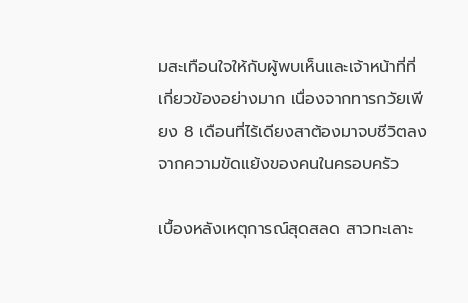มสะเทือนใจให้กับผู้พบเห็นและเจ้าหน้าที่ที่เกี่ยวข้องอย่างมาก เนื่องจากทารกวัยเพียง 8 เดือนที่ไร้เดียงสาต้องมาจบชีวิตลงจากความขัดแย้งของคนในครอบครัว

เบื้องหลังเหตุการณ์สุดสลด สาวทะเลาะ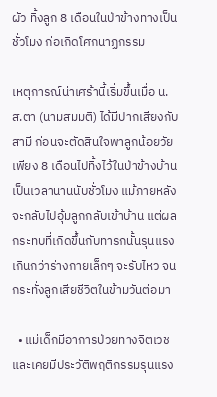ผัว ทิ้งลูก 8 เดือนในป่าข้างทางเป็นชั่วโมง ก่อเกิดโศกนาฏกรรม

เหตุการณ์น่าเศร้านี้เริ่มขึ้นเมื่อ น.ส.ตา (นามสมมติ) ได้มีปากเสียงกับสามี ก่อนจะตัดสินใจพาลูกน้อยวัยเพียง 8 เดือนไปทิ้งไว้ในป่าข้างบ้านเป็นเวลานานนับชั่วโมง แม้ภายหลังจะกลับไปอุ้มลูกกลับเข้าบ้าน แต่ผลกระทบที่เกิดขึ้นกับทารกนั้นรุนแรงเกินกว่าร่างกายเล็กๆ จะรับไหว จนกระทั่งลูกเสียชีวิตในข้ามวันต่อมา

  • แม่เด็กมีอาการป่วยทางจิตเวชและเคยมีประวัติพฤติกรรมรุนแรง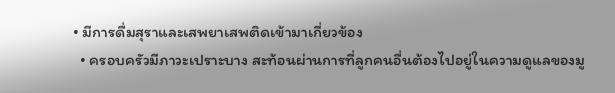• มีการดื่มสุราและเสพยาเสพติดเข้ามาเกี่ยวข้อง
  • ครอบครัวมีภาวะเปราะบาง สะท้อนผ่านการที่ลูกคนอื่นต้องไปอยู่ในความดูแลของมู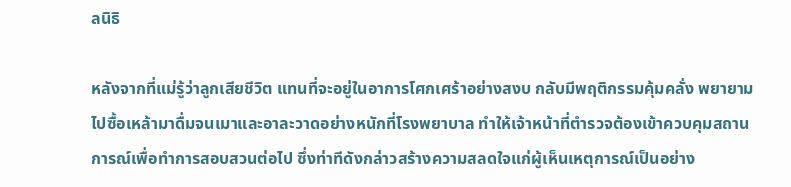ลนิธิ

หลังจากที่แม่รู้ว่าลูกเสียชีวิต แทนที่จะอยู่ในอาการโศกเศร้าอย่างสงบ กลับมีพฤติกรรมคุ้มคลั่ง พยายามไปซื้อเหล้ามาดื่มจนเมาและอาละวาดอย่างหนักที่โรงพยาบาล ทำให้เจ้าหน้าที่ตำรวจต้องเข้าควบคุมสถานการณ์เพื่อทำการสอบสวนต่อไป ซึ่งท่าทีดังกล่าวสร้างความสลดใจแก่ผู้เห็นเหตุการณ์เป็นอย่าง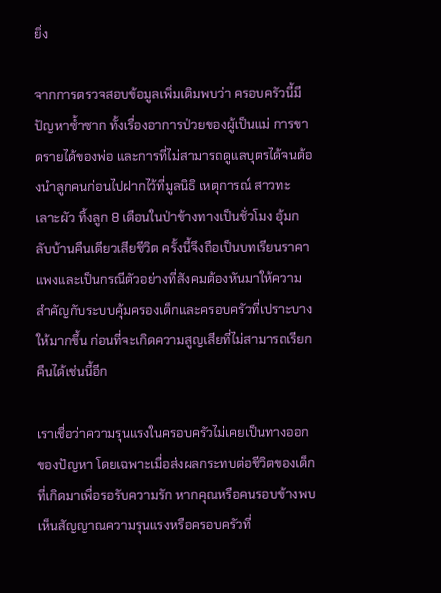ยิ่ง

จากการตรวจสอบข้อมูลเพิ่มเติมพบว่า ครอบครัวนี้มีปัญหาซ้ำซาก ทั้งเรื่องอาการป่วยของผู้เป็นแม่ การขาดรายได้ของพ่อ และการที่ไม่สามารถดูแลบุตรได้จนต้องนำลูกคนก่อนไปฝากไว้ที่มูลนิธิ เหตุการณ์ สาวทะเลาะผัว ทิ้งลูก 8 เดือนในป่าข้างทางเป็นชั่วโมง อุ้มกลับบ้านคืนเดียวเสียชีวิต ครั้งนี้จึงถือเป็นบทเรียนราคาแพงและเป็นกรณีตัวอย่างที่สังคมต้องหันมาให้ความสำคัญกับระบบคุ้มครองเด็กและครอบครัวที่เปราะบางให้มากขึ้น ก่อนที่จะเกิดความสูญเสียที่ไม่สามารถเรียกคืนได้เช่นนี้อีก

เราเชื่อว่าความรุนแรงในครอบครัวไม่เคยเป็นทางออกของปัญหา โดยเฉพาะเมื่อส่งผลกระทบต่อชีวิตของเด็กที่เกิดมาเพื่อรอรับความรัก หากคุณหรือคนรอบข้างพบเห็นสัญญาณความรุนแรงหรือครอบครัวที่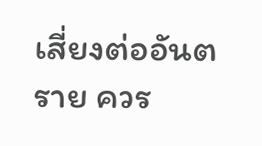เสี่ยงต่ออันตราย ควร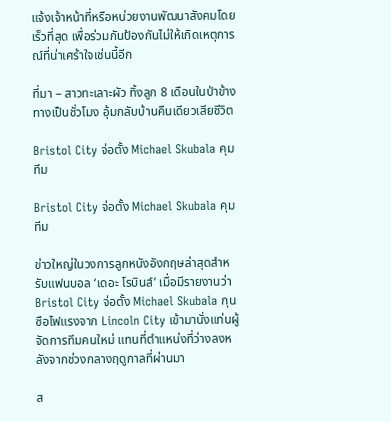แจ้งเจ้าหน้าที่หรือหน่วยงานพัฒนาสังคมโดยเร็วที่สุด เพื่อร่วมกันป้องกันไม่ให้เกิดเหตุการณ์ที่น่าเศร้าใจเช่นนี้อีก

ที่มา – สาวทะเลาะผัว ทิ้งลูก 8 เดือนในป่าข้างทางเป็นชั่วโมง อุ้มกลับบ้านคืนเดียวเสียชีวิต

Bristol City จ่อตั้ง Michael Skubala คุมทีม

Bristol City จ่อตั้ง Michael Skubala คุมทีม

ข่าวใหญ่ในวงการลูกหนังอังกฤษล่าสุดสำหรับแฟนบอล ‘เดอะ โรบินส์’ เมื่อมีรายงานว่า Bristol City จ่อตั้ง Michael Skubala กุนซือไฟแรงจาก Lincoln City เข้ามานั่งแท่นผู้จัดการทีมคนใหม่ แทนที่ตำแหน่งที่ว่างลงหลังจากช่วงกลางฤดูกาลที่ผ่านมา

ส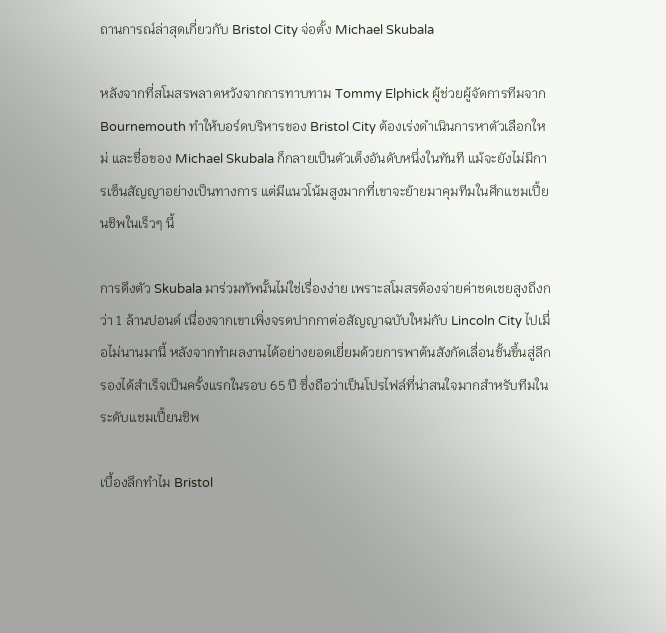ถานการณ์ล่าสุดเกี่ยวกับ Bristol City จ่อตั้ง Michael Skubala

หลังจากที่สโมสรพลาดหวังจากการทาบทาม Tommy Elphick ผู้ช่วยผู้จัดการทีมจาก Bournemouth ทำให้บอร์ดบริหารของ Bristol City ต้องเร่งดำเนินการหาตัวเลือกใหม่ และชื่อของ Michael Skubala ก็กลายเป็นตัวเต็งอันดับหนึ่งในทันที แม้จะยังไม่มีการเซ็นสัญญาอย่างเป็นทางการ แต่มีแนวโน้มสูงมากที่เขาจะย้ายมาคุมทีมในศึกแชมเปี้ยนชิพในเร็วๆ นี้

การดึงตัว Skubala มาร่วมทัพนั้นไม่ใช่เรื่องง่าย เพราะสโมสรต้องจ่ายค่าชดเชยสูงถึงกว่า 1 ล้านปอนด์ เนื่องจากเขาเพิ่งจรดปากกาต่อสัญญาฉบับใหม่กับ Lincoln City ไปเมื่อไม่นานมานี้ หลังจากทำผลงานได้อย่างยอดเยี่ยมด้วยการพาต้นสังกัดเลื่อนชั้นขึ้นสู่ลีกรองได้สำเร็จเป็นครั้งแรกในรอบ 65 ปี ซึ่งถือว่าเป็นโปรไฟล์ที่น่าสนใจมากสำหรับทีมในระดับแชมเปี้ยนชิพ

เบื้องลึกทำไม Bristol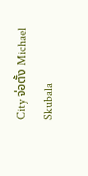City จ่อตั้ง Michael Skubala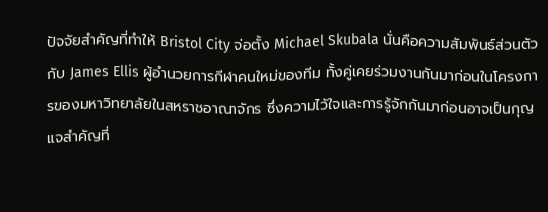ปัจจัยสำคัญที่ทำให้ Bristol City จ่อตั้ง Michael Skubala นั่นคือความสัมพันธ์ส่วนตัวกับ James Ellis ผู้อำนวยการกีฬาคนใหม่ของทีม ทั้งคู่เคยร่วมงานกันมาก่อนในโครงการของมหาวิทยาลัยในสหราชอาณาจักร ซึ่งความไว้ใจและการรู้จักกันมาก่อนอาจเป็นกุญแจสำคัญที่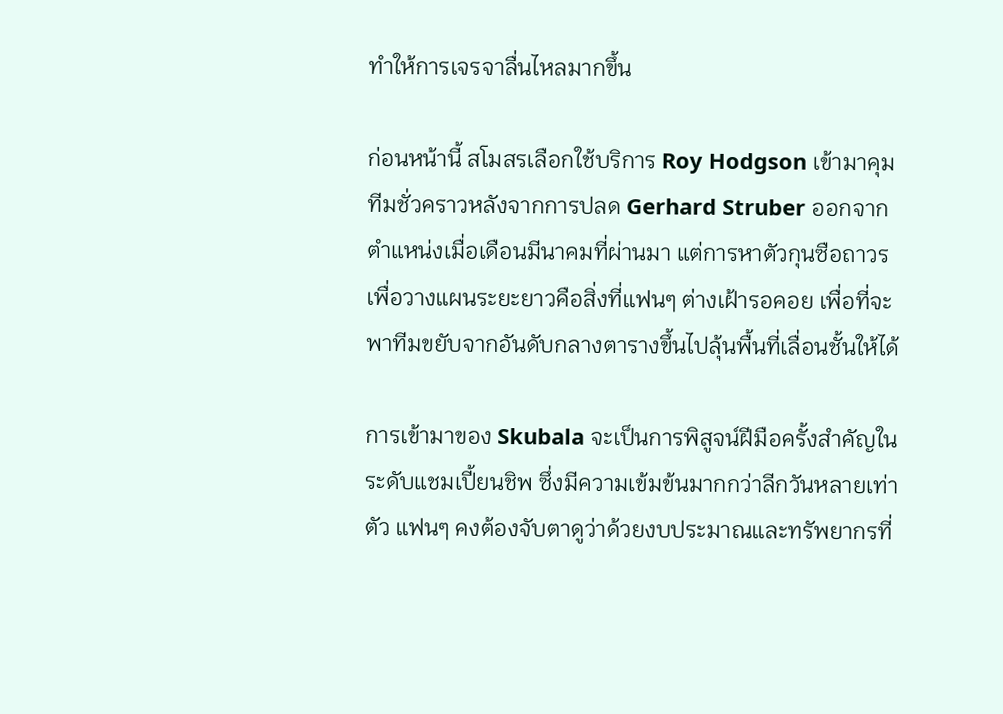ทำให้การเจรจาลื่นไหลมากขึ้น

ก่อนหน้านี้ สโมสรเลือกใช้บริการ Roy Hodgson เข้ามาคุมทีมชั่วคราวหลังจากการปลด Gerhard Struber ออกจากตำแหน่งเมื่อเดือนมีนาคมที่ผ่านมา แต่การหาตัวกุนซือถาวรเพื่อวางแผนระยะยาวคือสิ่งที่แฟนๆ ต่างเฝ้ารอคอย เพื่อที่จะพาทีมขยับจากอันดับกลางตารางขึ้นไปลุ้นพื้นที่เลื่อนชั้นให้ได้

การเข้ามาของ Skubala จะเป็นการพิสูจน์ฝีมือครั้งสำคัญในระดับแชมเปี้ยนชิพ ซึ่งมีความเข้มข้นมากกว่าลีกวันหลายเท่าตัว แฟนๆ คงต้องจับตาดูว่าด้วยงบประมาณและทรัพยากรที่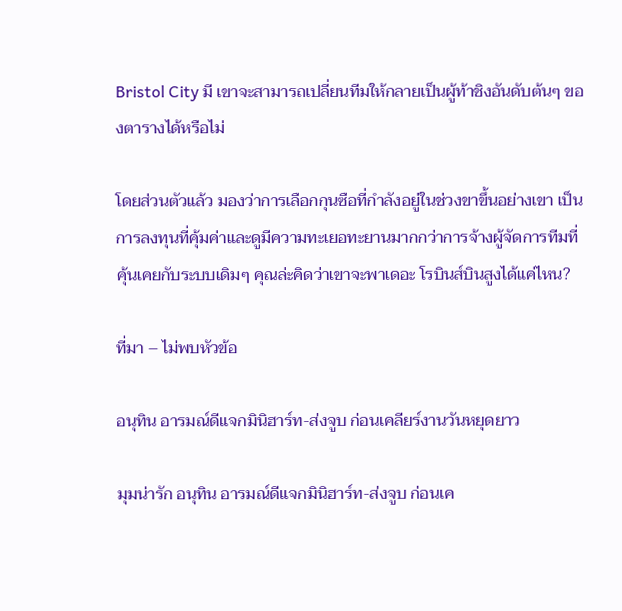Bristol City มี เขาจะสามารถเปลี่ยนทีมให้กลายเป็นผู้ท้าชิงอันดับต้นๆ ของตารางได้หรือไม่

โดยส่วนตัวแล้ว มองว่าการเลือกกุนซือที่กำลังอยู่ในช่วงขาขึ้นอย่างเขา เป็นการลงทุนที่คุ้มค่าและดูมีความทะเยอทะยานมากกว่าการจ้างผู้จัดการทีมที่คุ้นเคยกับระบบเดิมๆ คุณล่ะคิดว่าเขาจะพาเดอะ โรบินส์บินสูงได้แค่ไหน?

ที่มา – ไม่พบหัวข้อ

อนุทิน อารมณ์ดีแจกมินิฮาร์ท-ส่งจูบ ก่อนเคลียร์งานวันหยุดยาว

มุมน่ารัก อนุทิน อารมณ์ดีแจกมินิฮาร์ท-ส่งจูบ ก่อนเค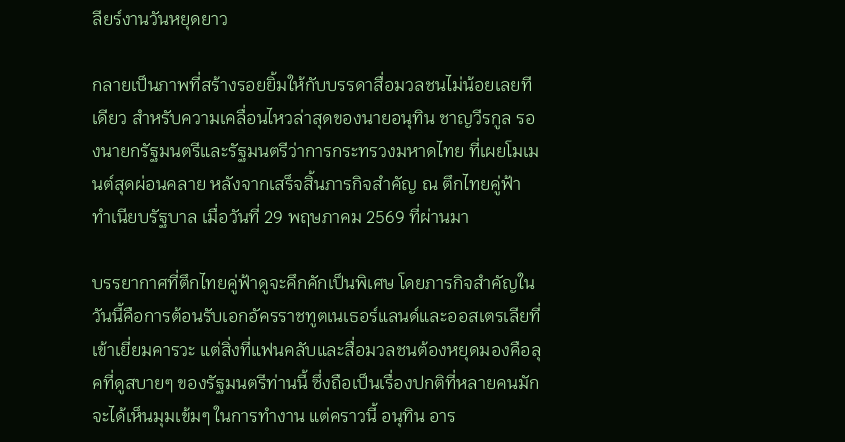ลียร์งานวันหยุดยาว

กลายเป็นภาพที่สร้างรอยยิ้มให้กับบรรดาสื่อมวลชนไม่น้อยเลยทีเดียว สำหรับความเคลื่อนไหวล่าสุดของนายอนุทิน ชาญวีรกูล รองนายกรัฐมนตรีและรัฐมนตรีว่าการกระทรวงมหาดไทย ที่เผยโมเมนต์สุดผ่อนคลาย หลังจากเสร็จสิ้นภารกิจสำคัญ ณ ตึกไทยคู่ฟ้า ทำเนียบรัฐบาล เมื่อวันที่ 29 พฤษภาคม 2569 ที่ผ่านมา

บรรยากาศที่ตึกไทยคู่ฟ้าดูจะคึกคักเป็นพิเศษ โดยภารกิจสำคัญในวันนี้คือการต้อนรับเอกอัครราชทูตเนเธอร์แลนด์และออสเตรเลียที่เข้าเยี่ยมคารวะ แต่สิ่งที่แฟนคลับและสื่อมวลชนต้องหยุดมองคือลุคที่ดูสบายๆ ของรัฐมนตรีท่านนี้ ซึ่งถือเป็นเรื่องปกติที่หลายคนมักจะได้เห็นมุมเข้มๆ ในการทำงาน แต่คราวนี้ อนุทิน อาร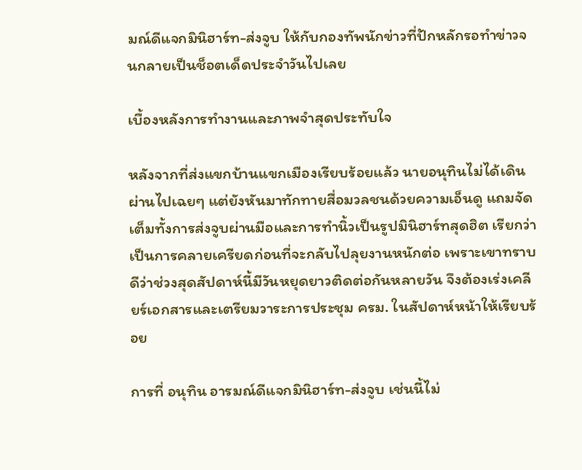มณ์ดีแจกมินิฮาร์ท-ส่งจูบ ให้กับกองทัพนักข่าวที่ปักหลักรอทำข่าวจนกลายเป็นช็อตเด็ดประจำวันไปเลย

เบื้องหลังการทำงานและภาพจำสุดประทับใจ

หลังจากที่ส่งแขกบ้านแขกเมืองเรียบร้อยแล้ว นายอนุทินไม่ได้เดินผ่านไปเฉยๆ แต่ยังหันมาทักทายสื่อมวลชนด้วยความเอ็นดู แถมจัดเต็มทั้งการส่งจูบผ่านมือและการทำนิ้วเป็นรูปมินิฮาร์ทสุดฮิต เรียกว่าเป็นการคลายเครียดก่อนที่จะกลับไปลุยงานหนักต่อ เพราะเขาทราบดีว่าช่วงสุดสัปดาห์นี้มีวันหยุดยาวติดต่อกันหลายวัน จึงต้องเร่งเคลียร์เอกสารและเตรียมวาระการประชุม ครม. ในสัปดาห์หน้าให้เรียบร้อย

การที่ อนุทิน อารมณ์ดีแจกมินิฮาร์ท-ส่งจูบ เช่นนี้ไม่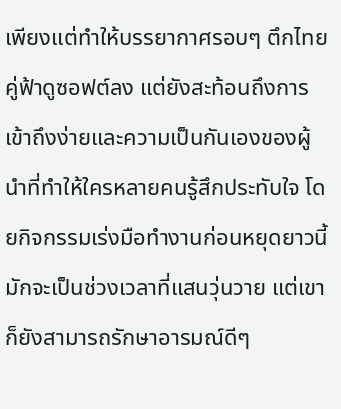เพียงแต่ทำให้บรรยากาศรอบๆ ตึกไทยคู่ฟ้าดูซอฟต์ลง แต่ยังสะท้อนถึงการเข้าถึงง่ายและความเป็นกันเองของผู้นำที่ทำให้ใครหลายคนรู้สึกประทับใจ โดยกิจกรรมเร่งมือทำงานก่อนหยุดยาวนี้ มักจะเป็นช่วงเวลาที่แสนวุ่นวาย แต่เขาก็ยังสามารถรักษาอารมณ์ดีๆ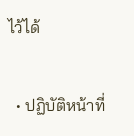ไว้ได้

  • ปฏิบัติหน้าที่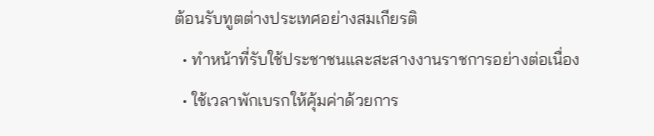ต้อนรับทูตต่างประเทศอย่างสมเกียรติ
  • ทำหน้าที่รับใช้ประชาชนและสะสางงานราชการอย่างต่อเนื่อง
  • ใช้เวลาพักเบรกให้คุ้มค่าด้วยการ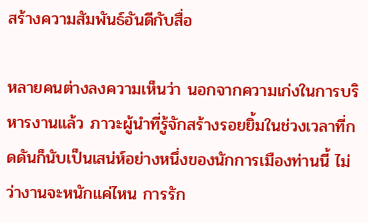สร้างความสัมพันธ์อันดีกับสื่อ

หลายคนต่างลงความเห็นว่า นอกจากความเก่งในการบริหารงานแล้ว ภาวะผู้นำที่รู้จักสร้างรอยยิ้มในช่วงเวลาที่กดดันก็นับเป็นเสน่ห์อย่างหนึ่งของนักการเมืองท่านนี้ ไม่ว่างานจะหนักแค่ไหน การรัก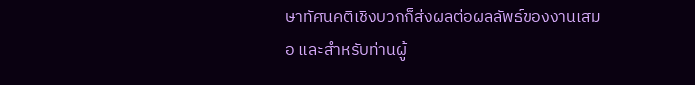ษาทัศนคติเชิงบวกก็ส่งผลต่อผลลัพธ์ของงานเสมอ และสำหรับท่านผู้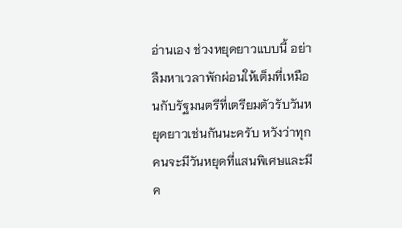อ่านเอง ช่วงหยุดยาวแบบนี้ อย่าลืมหาเวลาพักผ่อนให้เต็มที่เหมือนกับรัฐมนตรีที่เตรียมตัวรับวันหยุดยาวเช่นกันนะครับ หวังว่าทุกคนจะมีวันหยุดที่แสนพิเศษและมีค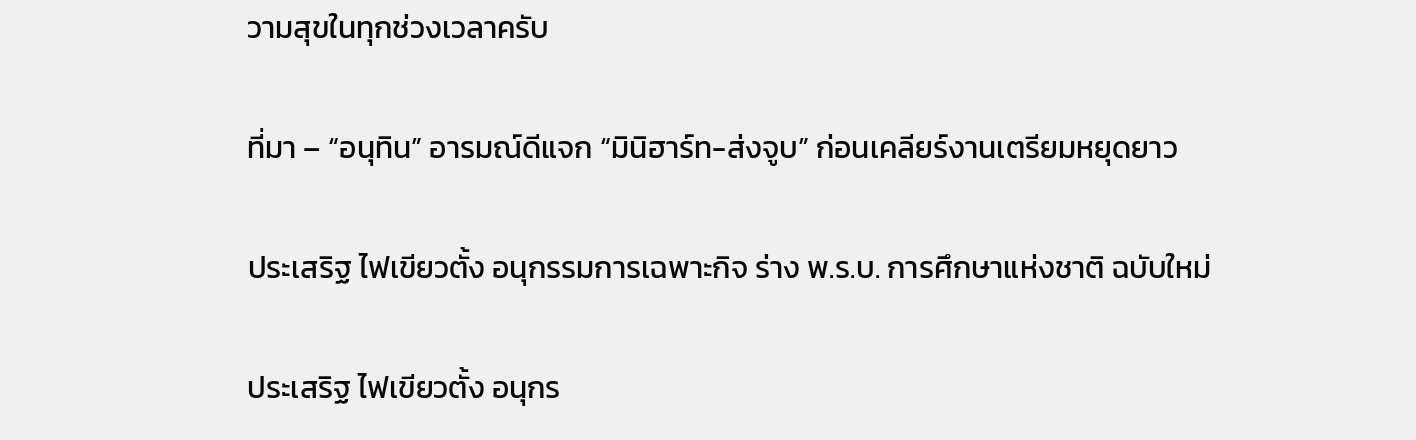วามสุขในทุกช่วงเวลาครับ

ที่มา – “อนุทิน” อารมณ์ดีแจก “มินิฮาร์ท-ส่งจูบ” ก่อนเคลียร์งานเตรียมหยุดยาว

ประเสริฐ ไฟเขียวตั้ง อนุกรรมการเฉพาะกิจ ร่าง พ.ร.บ. การศึกษาแห่งชาติ ฉบับใหม่

ประเสริฐ ไฟเขียวตั้ง อนุกร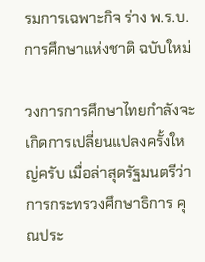รมการเฉพาะกิจ ร่าง พ.ร.บ. การศึกษาแห่งชาติ ฉบับใหม่

วงการการศึกษาไทยกำลังจะเกิดการเปลี่ยนแปลงครั้งใหญ่ครับ เมื่อล่าสุดรัฐมนตรีว่าการกระทรวงศึกษาธิการ คุณประ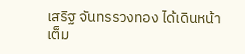เสริฐ จันทรรวงทอง ได้เดินหน้าเต็ม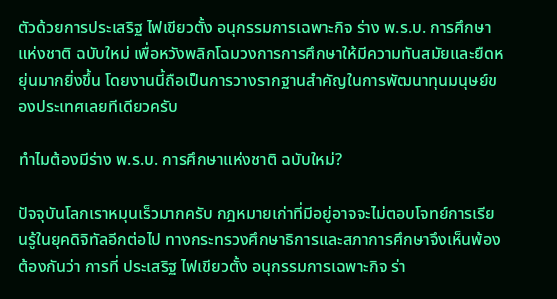ตัวด้วยการประเสริฐ ไฟเขียวตั้ง อนุกรรมการเฉพาะกิจ ร่าง พ.ร.บ. การศึกษาแห่งชาติ ฉบับใหม่ เพื่อหวังพลิกโฉมวงการการศึกษาให้มีความทันสมัยและยืดหยุ่นมากยิ่งขึ้น โดยงานนี้ถือเป็นการวางรากฐานสำคัญในการพัฒนาทุนมนุษย์ของประเทศเลยทีเดียวครับ

ทำไมต้องมีร่าง พ.ร.บ. การศึกษาแห่งชาติ ฉบับใหม่?

ปัจจุบันโลกเราหมุนเร็วมากครับ กฎหมายเก่าที่มีอยู่อาจจะไม่ตอบโจทย์การเรียนรู้ในยุคดิจิทัลอีกต่อไป ทางกระทรวงศึกษาธิการและสภาการศึกษาจึงเห็นพ้องต้องกันว่า การที่ ประเสริฐ ไฟเขียวตั้ง อนุกรรมการเฉพาะกิจ ร่า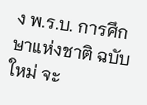ง พ.ร.บ. การศึกษาแห่งชาติ ฉบับใหม่ จะ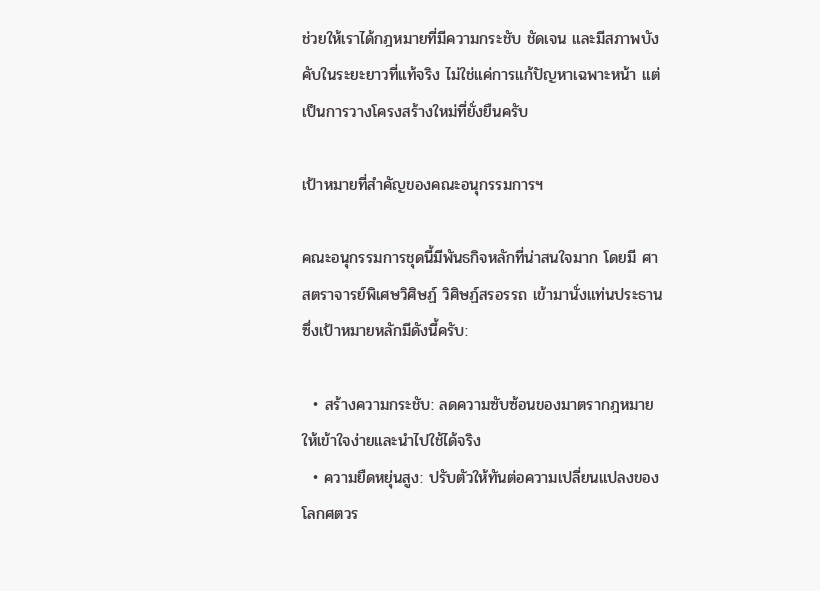ช่วยให้เราได้กฎหมายที่มีความกระชับ ชัดเจน และมีสภาพบังคับในระยะยาวที่แท้จริง ไม่ใช่แค่การแก้ปัญหาเฉพาะหน้า แต่เป็นการวางโครงสร้างใหม่ที่ยั่งยืนครับ

เป้าหมายที่สำคัญของคณะอนุกรรมการฯ

คณะอนุกรรมการชุดนี้มีพันธกิจหลักที่น่าสนใจมาก โดยมี ศาสตราจารย์พิเศษวิศิษฏ์ วิศิษฏ์สรอรรถ เข้ามานั่งแท่นประธาน ซึ่งเป้าหมายหลักมีดังนี้ครับ:

  • สร้างความกระชับ: ลดความซับซ้อนของมาตรากฎหมายให้เข้าใจง่ายและนำไปใช้ได้จริง
  • ความยืดหยุ่นสูง: ปรับตัวให้ทันต่อความเปลี่ยนแปลงของโลกศตวร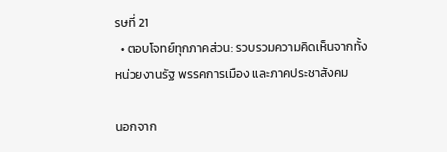รษที่ 21
  • ตอบโจทย์ทุกภาคส่วน: รวบรวมความคิดเห็นจากทั้งหน่วยงานรัฐ พรรคการเมือง และภาคประชาสังคม

นอกจาก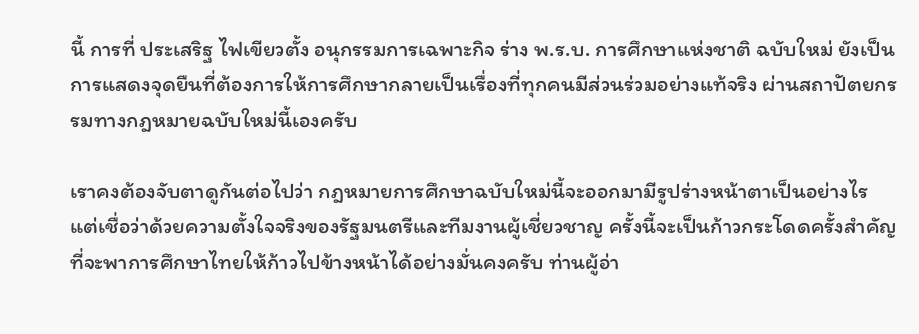นี้ การที่ ประเสริฐ ไฟเขียวตั้ง อนุกรรมการเฉพาะกิจ ร่าง พ.ร.บ. การศึกษาแห่งชาติ ฉบับใหม่ ยังเป็นการแสดงจุดยืนที่ต้องการให้การศึกษากลายเป็นเรื่องที่ทุกคนมีส่วนร่วมอย่างแท้จริง ผ่านสถาปัตยกรรมทางกฎหมายฉบับใหม่นี้เองครับ

เราคงต้องจับตาดูกันต่อไปว่า กฎหมายการศึกษาฉบับใหม่นี้จะออกมามีรูปร่างหน้าตาเป็นอย่างไร แต่เชื่อว่าด้วยความตั้งใจจริงของรัฐมนตรีและทีมงานผู้เชี่ยวชาญ ครั้งนี้จะเป็นก้าวกระโดดครั้งสำคัญที่จะพาการศึกษาไทยให้ก้าวไปข้างหน้าได้อย่างมั่นคงครับ ท่านผู้อ่า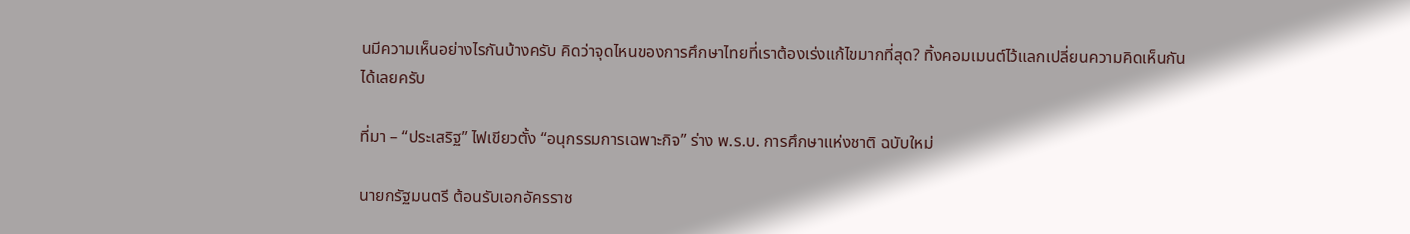นมีความเห็นอย่างไรกันบ้างครับ คิดว่าจุดไหนของการศึกษาไทยที่เราต้องเร่งแก้ไขมากที่สุด? ทิ้งคอมเมนต์ไว้แลกเปลี่ยนความคิดเห็นกันได้เลยครับ

ที่มา – “ประเสริฐ” ไฟเขียวตั้ง “อนุกรรมการเฉพาะกิจ” ร่าง พ.ร.บ. การศึกษาแห่งชาติ ฉบับใหม่

นายกรัฐมนตรี ต้อนรับเอกอัครราช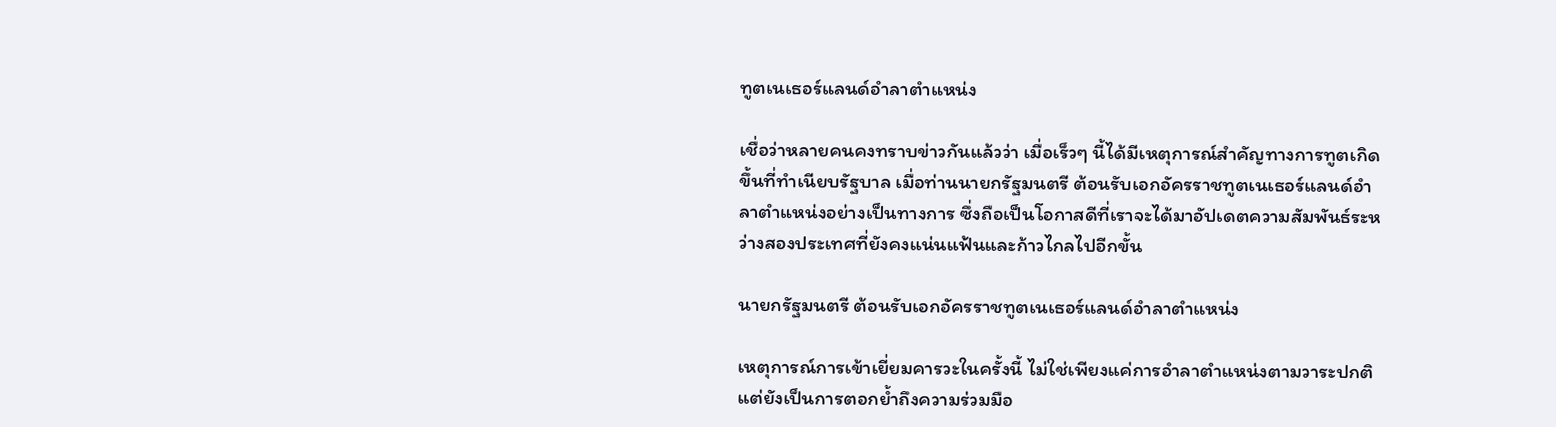ทูตเนเธอร์แลนด์อำลาตำแหน่ง

เชื่อว่าหลายคนคงทราบข่าวกันแล้วว่า เมื่อเร็วๆ นี้ได้มีเหตุการณ์สำคัญทางการทูตเกิดขึ้นที่ทำเนียบรัฐบาล เมื่อท่านนายกรัฐมนตรี ต้อนรับเอกอัครราชทูตเนเธอร์แลนด์อำลาตำแหน่งอย่างเป็นทางการ ซึ่งถือเป็นโอกาสดีที่เราจะได้มาอัปเดตความสัมพันธ์ระหว่างสองประเทศที่ยังคงแน่นแฟ้นและก้าวไกลไปอีกขั้น

นายกรัฐมนตรี ต้อนรับเอกอัครราชทูตเนเธอร์แลนด์อำลาตำแหน่ง

เหตุการณ์การเข้าเยี่ยมคารวะในครั้งนี้ ไม่ใช่เพียงแค่การอำลาตำแหน่งตามวาระปกติ แต่ยังเป็นการตอกย้ำถึงความร่วมมือ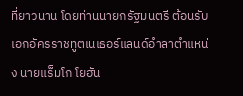ที่ยาวนาน โดยท่านนายกรัฐมนตรี ต้อนรับเอกอัครราชทูตเนเธอร์แลนด์อำลาตำแหน่ง นายแร็มโก โยฮัน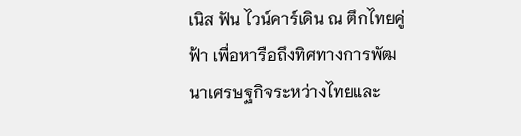เนิส ฟัน ไวน์คาร์เดิน ณ ตึกไทยคู่ฟ้า เพื่อหารือถึงทิศทางการพัฒนาเศรษฐกิจระหว่างไทยและ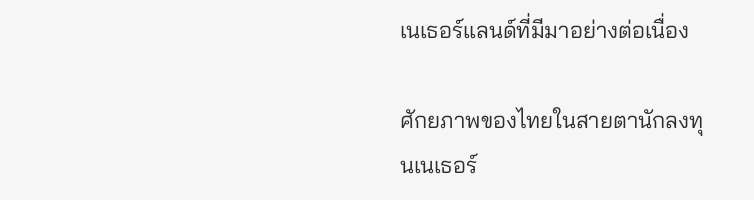เนเธอร์แลนด์ที่มีมาอย่างต่อเนื่อง

ศักยภาพของไทยในสายตานักลงทุนเนเธอร์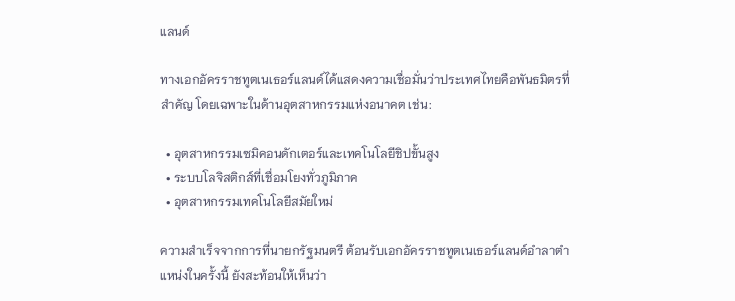แลนด์

ทางเอกอัครราชทูตเนเธอร์แลนด์ได้แสดงความเชื่อมั่นว่าประเทศไทยคือพันธมิตรที่สำคัญ โดยเฉพาะในด้านอุตสาหกรรมแห่งอนาคต เช่น:

  • อุตสาหกรรมเซมิคอนดักเตอร์และเทคโนโลยีชิปขั้นสูง
  • ระบบโลจิสติกส์ที่เชื่อมโยงทั่วภูมิภาค
  • อุตสาหกรรมเทคโนโลยีสมัยใหม่

ความสำเร็จจากการที่นายกรัฐมนตรี ต้อนรับเอกอัครราชทูตเนเธอร์แลนด์อำลาตำแหน่งในครั้งนี้ ยังสะท้อนให้เห็นว่า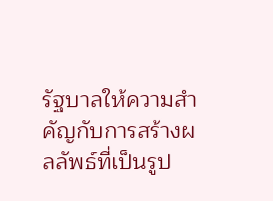รัฐบาลให้ความสำคัญกับการสร้างผลลัพธ์ที่เป็นรูป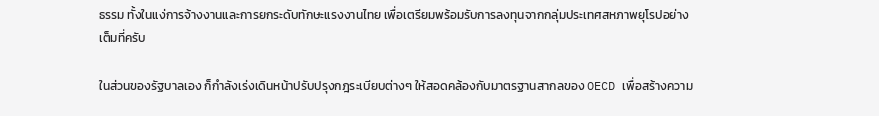ธรรม ทั้งในแง่การจ้างงานและการยกระดับทักษะแรงงานไทย เพื่อเตรียมพร้อมรับการลงทุนจากกลุ่มประเทศสหภาพยุโรปอย่างเต็มที่ครับ

ในส่วนของรัฐบาลเอง ก็กำลังเร่งเดินหน้าปรับปรุงกฎระเบียบต่างๆ ให้สอดคล้องกับมาตรฐานสากลของ OECD เพื่อสร้างความ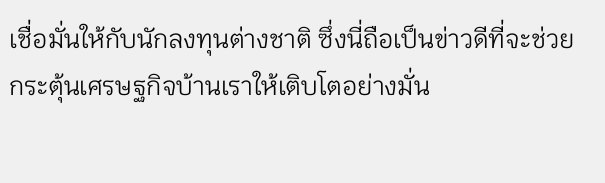เชื่อมั่นให้กับนักลงทุนต่างชาติ ซึ่งนี่ถือเป็นข่าวดีที่จะช่วยกระตุ้นเศรษฐกิจบ้านเราให้เติบโตอย่างมั่น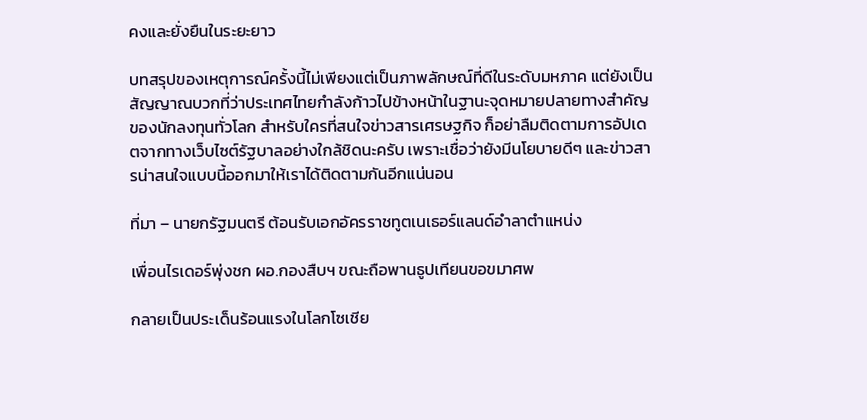คงและยั่งยืนในระยะยาว

บทสรุปของเหตุการณ์ครั้งนี้ไม่เพียงแต่เป็นภาพลักษณ์ที่ดีในระดับมหภาค แต่ยังเป็นสัญญาณบวกที่ว่าประเทศไทยกำลังก้าวไปข้างหน้าในฐานะจุดหมายปลายทางสำคัญของนักลงทุนทั่วโลก สำหรับใครที่สนใจข่าวสารเศรษฐกิจ ก็อย่าลืมติดตามการอัปเดตจากทางเว็บไซต์รัฐบาลอย่างใกล้ชิดนะครับ เพราะเชื่อว่ายังมีนโยบายดีๆ และข่าวสารน่าสนใจแบบนี้ออกมาให้เราได้ติดตามกันอีกแน่นอน

ที่มา – นายกรัฐมนตรี ต้อนรับเอกอัครราชทูตเนเธอร์แลนด์อำลาตำแหน่ง

เพื่อนไรเดอร์พุ่งชก ผอ.กองสืบฯ ขณะถือพานธูปเทียนขอขมาศพ

กลายเป็นประเด็นร้อนแรงในโลกโซเชีย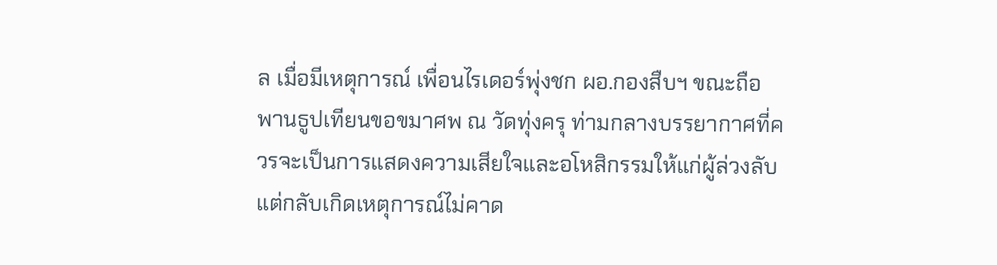ล เมื่อมีเหตุการณ์ เพื่อนไรเดอร์พุ่งชก ผอ.กองสืบฯ ขณะถือพานธูปเทียนขอขมาศพ ณ วัดทุ่งครุ ท่ามกลางบรรยากาศที่ควรจะเป็นการแสดงความเสียใจและอโหสิกรรมให้แก่ผู้ล่วงลับ แต่กลับเกิดเหตุการณ์ไม่คาด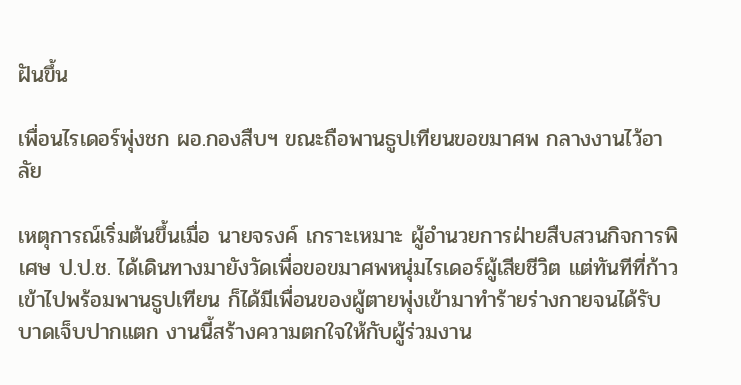ฝันขึ้น

เพื่อนไรเดอร์พุ่งชก ผอ.กองสืบฯ ขณะถือพานธูปเทียนขอขมาศพ กลางงานไว้อาลัย

เหตุการณ์เริ่มต้นขึ้นเมื่อ นายจรงค์ เกราะเหมาะ ผู้อำนวยการฝ่ายสืบสวนกิจการพิเศษ ป.ป.ช. ได้เดินทางมายังวัดเพื่อขอขมาศพหนุ่มไรเดอร์ผู้เสียชีวิต แต่ทันทีที่ก้าวเข้าไปพร้อมพานธูปเทียน ก็ได้มีเพื่อนของผู้ตายพุ่งเข้ามาทำร้ายร่างกายจนได้รับบาดเจ็บปากแตก งานนี้สร้างความตกใจให้กับผู้ร่วมงาน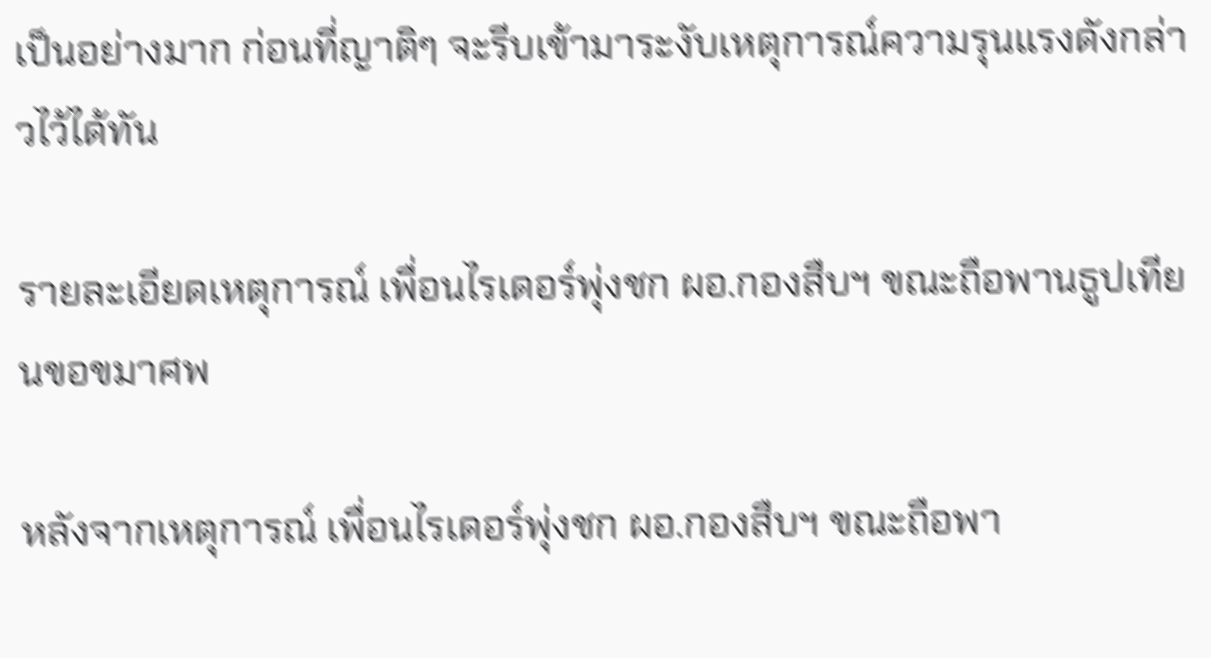เป็นอย่างมาก ก่อนที่ญาติๆ จะรีบเข้ามาระงับเหตุการณ์ความรุนแรงดังกล่าวไว้ได้ทัน

รายละเอียดเหตุการณ์ เพื่อนไรเดอร์พุ่งชก ผอ.กองสืบฯ ขณะถือพานธูปเทียนขอขมาศพ

หลังจากเหตุการณ์ เพื่อนไรเดอร์พุ่งชก ผอ.กองสืบฯ ขณะถือพา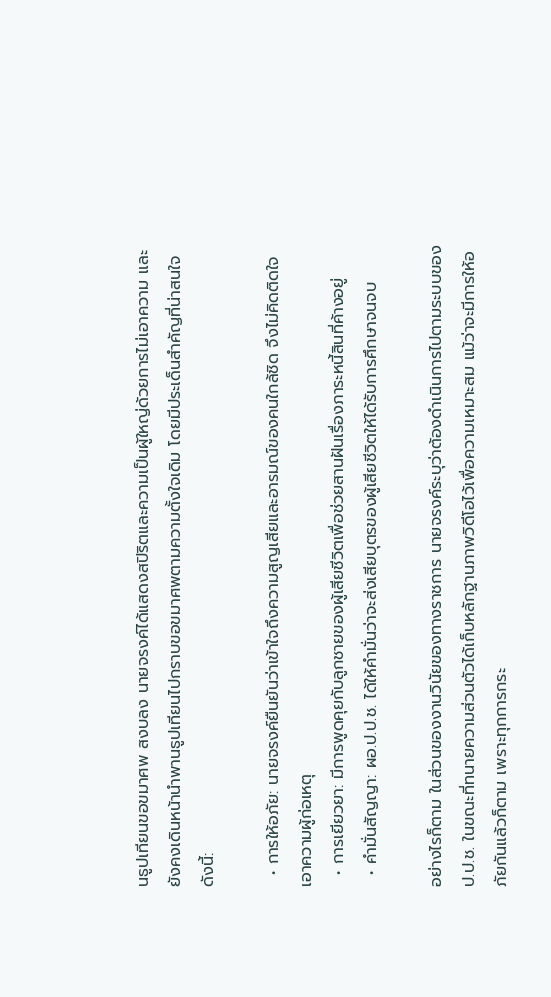นธูปเทียนขอขมาศพ สงบลง นายจรงค์ได้แสดงสปิริตและความเป็นผู้ใหญ่ด้วยการไม่เอาความ และยังคงเดินหน้านำพานธูปเทียนไปกราบขอขมาศพตามความตั้งใจเดิม โดยมีประเด็นสำคัญที่น่าสนใจดังนี้:

  • การให้อภัย: นายจรงค์ยืนยันว่าเข้าใจถึงความสูญเสียและอารมณ์ของคนใกล้ชิด จึงไม่คิดติดใจเอาความผู้ก่อเหตุ
  • การเยียวยา: มีการพูดคุยกับลูกชายของผู้เสียชีวิตเพื่อช่วยสานฝันเรื่องภาระหนี้สินที่ค้างอยู่
  • คำมั่นสัญญา: ผอ.ป.ป.ช. ได้ให้คำมั่นว่าจะส่งเสียบุตรของผู้เสียชีวิตให้ได้รับการศึกษาจนจบ

อย่างไรก็ตาม ในส่วนของงานวินัยของทางราชการ นายจรงค์ระบุว่าต้องดำเนินการไปตามระบบของ ป.ป.ช. ในขณะที่ทนายความส่วนตัวได้เก็บหลักฐานภาพวิดีโอไว้เพื่อความเหมาะสม แม้ว่าจะมีการให้อภัยกันแล้วก็ตาม เพราะทุกการกระ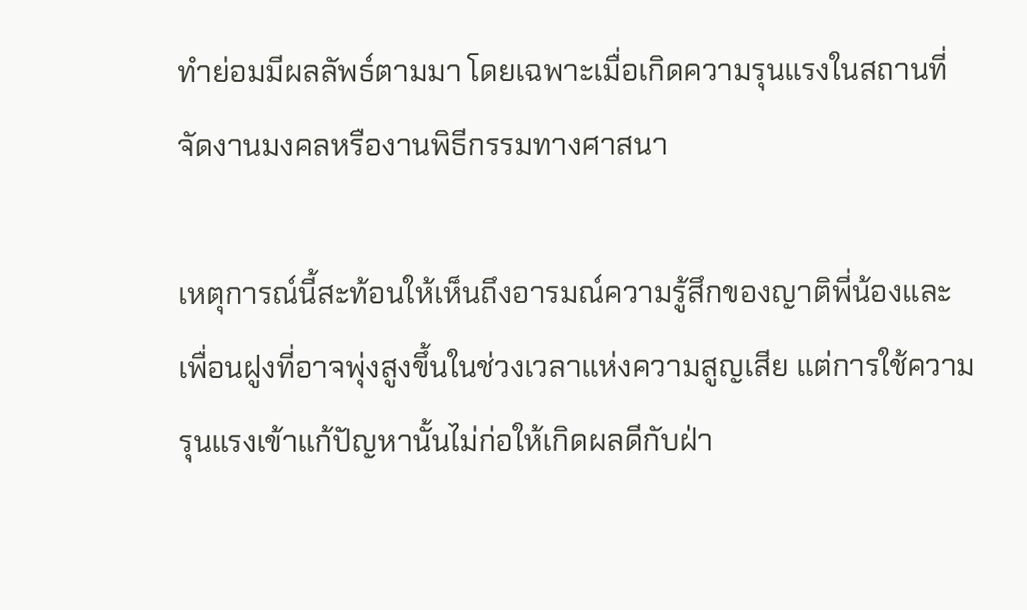ทำย่อมมีผลลัพธ์ตามมา โดยเฉพาะเมื่อเกิดความรุนแรงในสถานที่จัดงานมงคลหรืองานพิธีกรรมทางศาสนา

เหตุการณ์นี้สะท้อนให้เห็นถึงอารมณ์ความรู้สึกของญาติพี่น้องและเพื่อนฝูงที่อาจพุ่งสูงขึ้นในช่วงเวลาแห่งความสูญเสีย แต่การใช้ความรุนแรงเข้าแก้ปัญหานั้นไม่ก่อให้เกิดผลดีกับฝ่า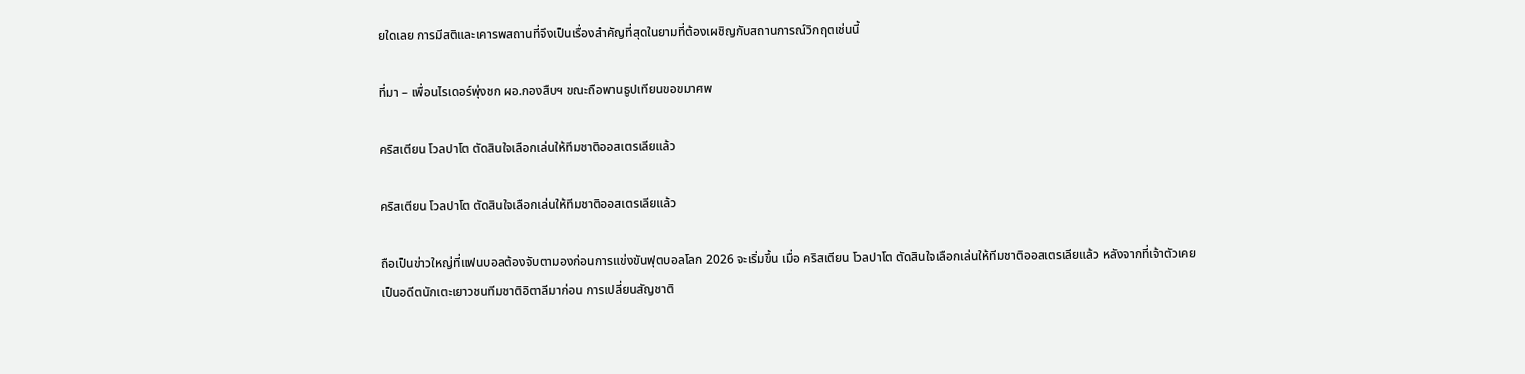ยใดเลย การมีสติและเคารพสถานที่จึงเป็นเรื่องสำคัญที่สุดในยามที่ต้องเผชิญกับสถานการณ์วิกฤตเช่นนี้

ที่มา – เพื่อนไรเดอร์พุ่งชก ผอ.กองสืบฯ ขณะถือพานธูปเทียนขอขมาศพ

คริสเตียน โวลปาโต ตัดสินใจเลือกเล่นให้ทีมชาติออสเตรเลียแล้ว

คริสเตียน โวลปาโต ตัดสินใจเลือกเล่นให้ทีมชาติออสเตรเลียแล้ว

ถือเป็นข่าวใหญ่ที่แฟนบอลต้องจับตามองก่อนการแข่งขันฟุตบอลโลก 2026 จะเริ่มขึ้น เมื่อ คริสเตียน โวลปาโต ตัดสินใจเลือกเล่นให้ทีมชาติออสเตรเลียแล้ว หลังจากที่เจ้าตัวเคยเป็นอดีตนักเตะเยาวชนทีมชาติอิตาลีมาก่อน การเปลี่ยนสัญชาติ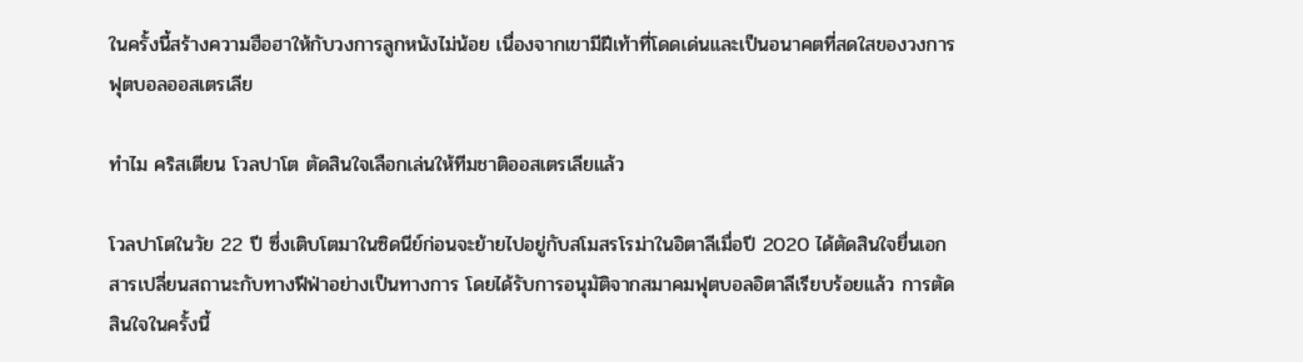ในครั้งนี้สร้างความฮือฮาให้กับวงการลูกหนังไม่น้อย เนื่องจากเขามีฝีเท้าที่โดดเด่นและเป็นอนาคตที่สดใสของวงการฟุตบอลออสเตรเลีย

ทำไม คริสเตียน โวลปาโต ตัดสินใจเลือกเล่นให้ทีมชาติออสเตรเลียแล้ว

โวลปาโตในวัย 22 ปี ซึ่งเติบโตมาในซิดนีย์ก่อนจะย้ายไปอยู่กับสโมสรโรม่าในอิตาลีเมื่อปี 2020 ได้ตัดสินใจยื่นเอกสารเปลี่ยนสถานะกับทางฟีฟ่าอย่างเป็นทางการ โดยได้รับการอนุมัติจากสมาคมฟุตบอลอิตาลีเรียบร้อยแล้ว การตัดสินใจในครั้งนี้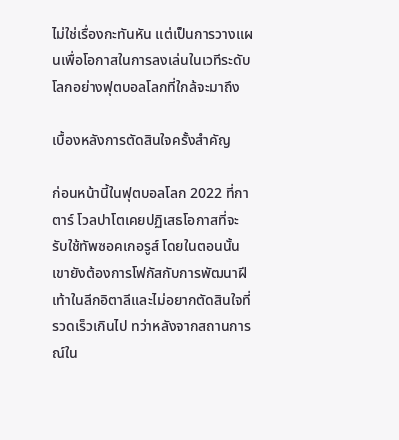ไม่ใช่เรื่องกะทันหัน แต่เป็นการวางแผนเพื่อโอกาสในการลงเล่นในเวทีระดับโลกอย่างฟุตบอลโลกที่ใกล้จะมาถึง

เบื้องหลังการตัดสินใจครั้งสำคัญ

ก่อนหน้านี้ในฟุตบอลโลก 2022 ที่กาตาร์ โวลปาโตเคยปฏิเสธโอกาสที่จะรับใช้ทัพซอคเกอรูส์ โดยในตอนนั้นเขายังต้องการโฟกัสกับการพัฒนาฝีเท้าในลีกอิตาลีและไม่อยากตัดสินใจที่รวดเร็วเกินไป ทว่าหลังจากสถานการณ์ใน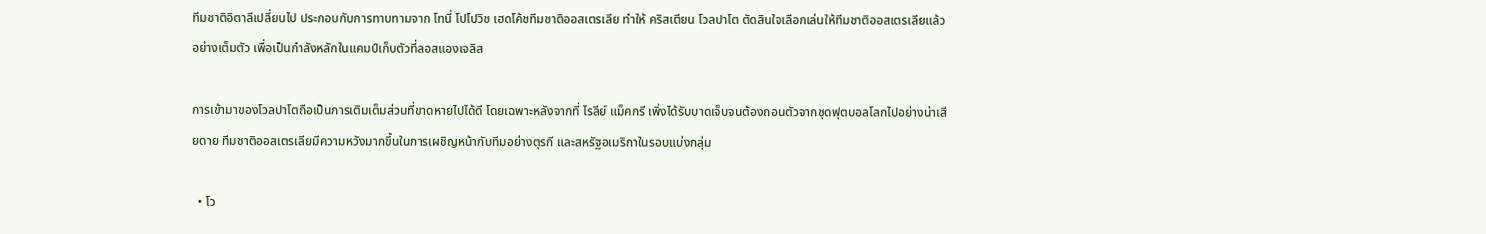ทีมชาติอิตาลีเปลี่ยนไป ประกอบกับการทาบทามจาก โทนี่ โปโปวิช เฮดโค้ชทีมชาติออสเตรเลีย ทำให้ คริสเตียน โวลปาโต ตัดสินใจเลือกเล่นให้ทีมชาติออสเตรเลียแล้ว อย่างเต็มตัว เพื่อเป็นกำลังหลักในแคมป์เก็บตัวที่ลอสแองเจลิส

การเข้ามาของโวลปาโตถือเป็นการเติมเต็มส่วนที่ขาดหายไปได้ดี โดยเฉพาะหลังจากที่ ไรลีย์ แม็คกรี เพิ่งได้รับบาดเจ็บจนต้องถอนตัวจากชุดฟุตบอลโลกไปอย่างน่าเสียดาย ทีมชาติออสเตรเลียมีความหวังมากขึ้นในการเผชิญหน้ากับทีมอย่างตุรกี และสหรัฐอเมริกาในรอบแบ่งกลุ่ม

  • โว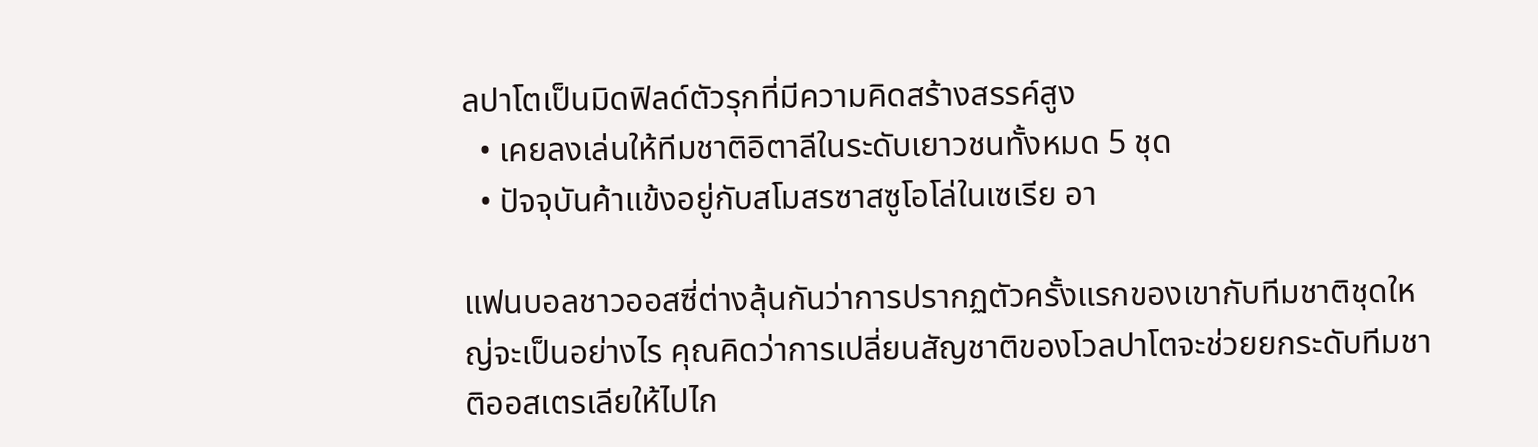ลปาโตเป็นมิดฟิลด์ตัวรุกที่มีความคิดสร้างสรรค์สูง
  • เคยลงเล่นให้ทีมชาติอิตาลีในระดับเยาวชนทั้งหมด 5 ชุด
  • ปัจจุบันค้าแข้งอยู่กับสโมสรซาสซูโอโล่ในเซเรีย อา

แฟนบอลชาวออสซี่ต่างลุ้นกันว่าการปรากฏตัวครั้งแรกของเขากับทีมชาติชุดใหญ่จะเป็นอย่างไร คุณคิดว่าการเปลี่ยนสัญชาติของโวลปาโตจะช่วยยกระดับทีมชาติออสเตรเลียให้ไปไก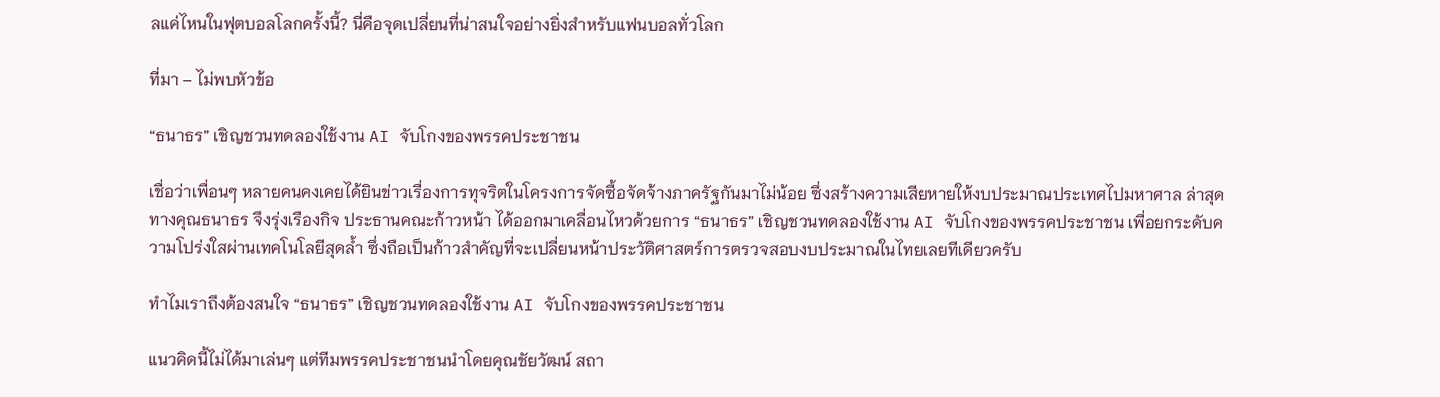ลแค่ไหนในฟุตบอลโลกครั้งนี้? นี่คือจุดเปลี่ยนที่น่าสนใจอย่างยิ่งสำหรับแฟนบอลทั่วโลก

ที่มา – ไม่พบหัวข้อ

“ธนาธร” เชิญชวนทดลองใช้งาน AI จับโกงของพรรคประชาชน

เชื่อว่าเพื่อนๆ หลายคนคงเคยได้ยินข่าวเรื่องการทุจริตในโครงการจัดซื้อจัดจ้างภาครัฐกันมาไม่น้อย ซึ่งสร้างความเสียหายให้งบประมาณประเทศไปมหาศาล ล่าสุดทางคุณธนาธร จึงรุ่งเรืองกิจ ประธานคณะก้าวหน้า ได้ออกมาเคลื่อนไหวด้วยการ “ธนาธร” เชิญชวนทดลองใช้งาน AI จับโกงของพรรคประชาชน เพื่อยกระดับความโปร่งใสผ่านเทคโนโลยีสุดล้ำ ซึ่งถือเป็นก้าวสำคัญที่จะเปลี่ยนหน้าประวัติศาสตร์การตรวจสอบงบประมาณในไทยเลยทีเดียวครับ

ทำไมเราถึงต้องสนใจ “ธนาธร” เชิญชวนทดลองใช้งาน AI จับโกงของพรรคประชาชน

แนวคิดนี้ไม่ได้มาเล่นๆ แต่ทีมพรรคประชาชนนำโดยคุณชัยวัฒน์ สถา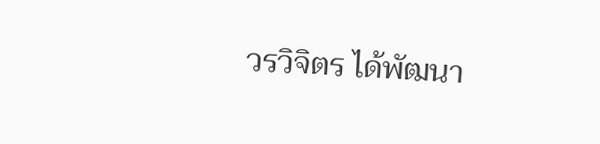วรวิจิตร ได้พัฒนา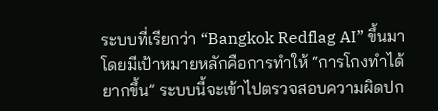ระบบที่เรียกว่า “Bangkok Redflag AI” ขึ้นมา โดยมีเป้าหมายหลักคือการทำให้ “การโกงทำได้ยากขึ้น” ระบบนี้จะเข้าไปตรวจสอบความผิดปก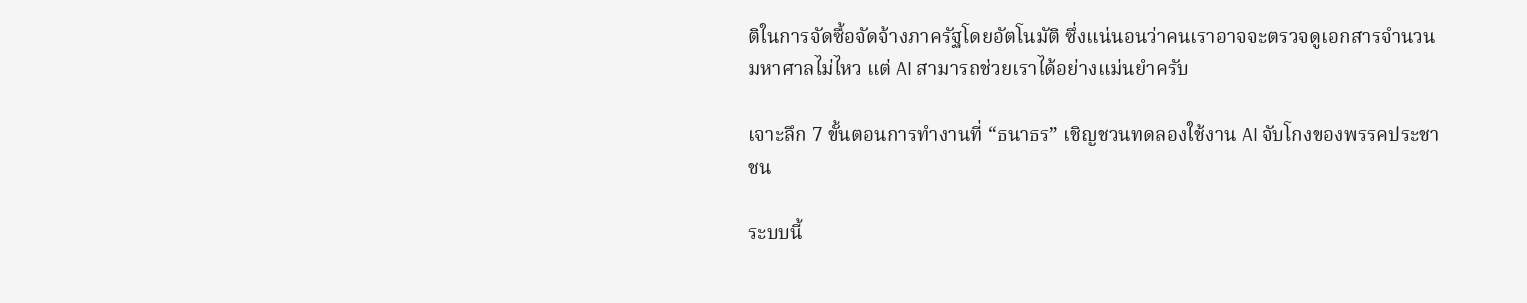ติในการจัดซื้อจัดจ้างภาครัฐโดยอัตโนมัติ ซึ่งแน่นอนว่าคนเราอาจจะตรวจดูเอกสารจำนวนมหาศาลไม่ไหว แต่ AI สามารถช่วยเราได้อย่างแม่นยำครับ

เจาะลึก 7 ขั้นตอนการทำงานที่ “ธนาธร” เชิญชวนทดลองใช้งาน AI จับโกงของพรรคประชาชน

ระบบนี้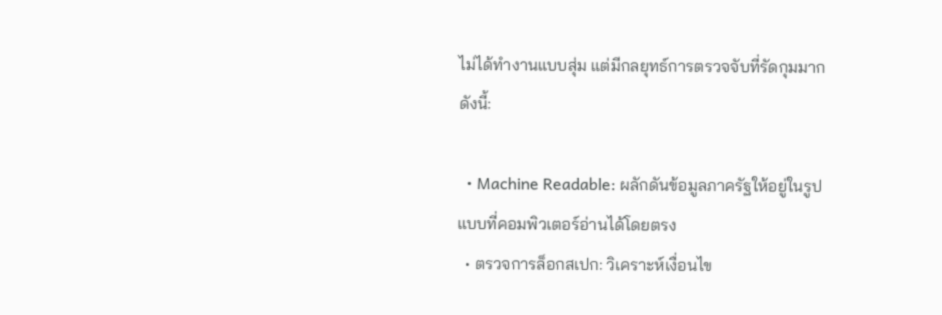ไม่ได้ทำงานแบบสุ่ม แต่มีกลยุทธ์การตรวจจับที่รัดกุมมาก ดังนี้:

  • Machine Readable: ผลักดันข้อมูลภาครัฐให้อยู่ในรูปแบบที่คอมพิวเตอร์อ่านได้โดยตรง
  • ตรวจการล็อกสเปก: วิเคราะห์เงื่อนไข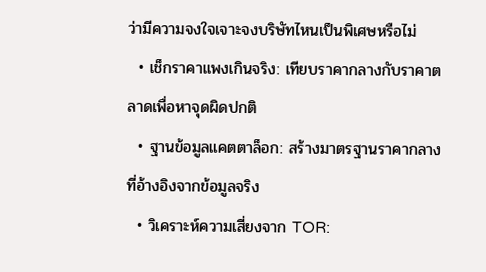ว่ามีความจงใจเจาะจงบริษัทไหนเป็นพิเศษหรือไม่
  • เช็กราคาแพงเกินจริง: เทียบราคากลางกับราคาตลาดเพื่อหาจุดผิดปกติ
  • ฐานข้อมูลแคตตาล็อก: สร้างมาตรฐานราคากลางที่อ้างอิงจากข้อมูลจริง
  • วิเคราะห์ความเสี่ยงจาก TOR: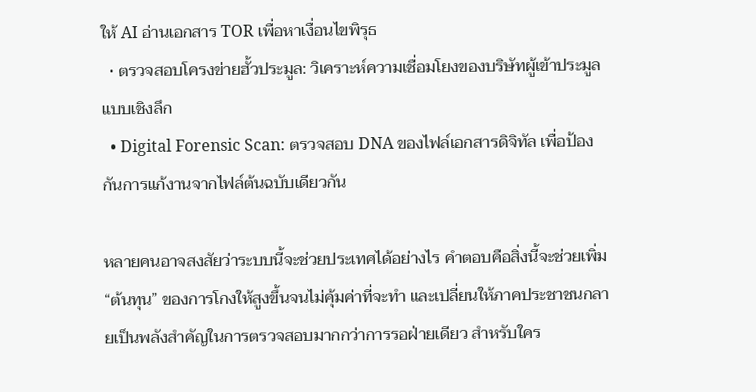ให้ AI อ่านเอกสาร TOR เพื่อหาเงื่อนไขพิรุธ
  • ตรวจสอบโครงข่ายฮั้วประมูล: วิเคราะห์ความเชื่อมโยงของบริษัทผู้เข้าประมูลแบบเชิงลึก
  • Digital Forensic Scan: ตรวจสอบ DNA ของไฟล์เอกสารดิจิทัล เพื่อป้องกันการแก้งานจากไฟล์ต้นฉบับเดียวกัน

หลายคนอาจสงสัยว่าระบบนี้จะช่วยประเทศได้อย่างไร คำตอบคือสิ่งนี้จะช่วยเพิ่ม “ต้นทุน” ของการโกงให้สูงขึ้นจนไม่คุ้มค่าที่จะทำ และเปลี่ยนให้ภาคประชาชนกลายเป็นพลังสำคัญในการตรวจสอบมากกว่าการรอฝ่ายเดียว สำหรับใคร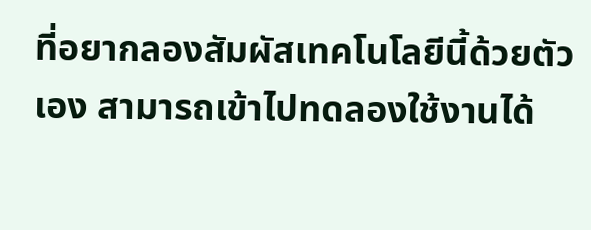ที่อยากลองสัมผัสเทคโนโลยีนี้ด้วยตัวเอง สามารถเข้าไปทดลองใช้งานได้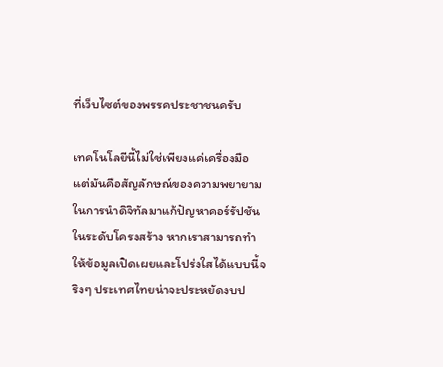ที่เว็บไซต์ของพรรคประชาชนครับ

เทคโนโลยีนี้ไม่ใช่เพียงแค่เครื่องมือ แต่มันคือสัญลักษณ์ของความพยายามในการนำดิจิทัลมาแก้ปัญหาคอร์รัปชันในระดับโครงสร้าง หากเราสามารถทำให้ข้อมูลเปิดเผยและโปร่งใสได้แบบนี้จริงๆ ประเทศไทยน่าจะประหยัดงบป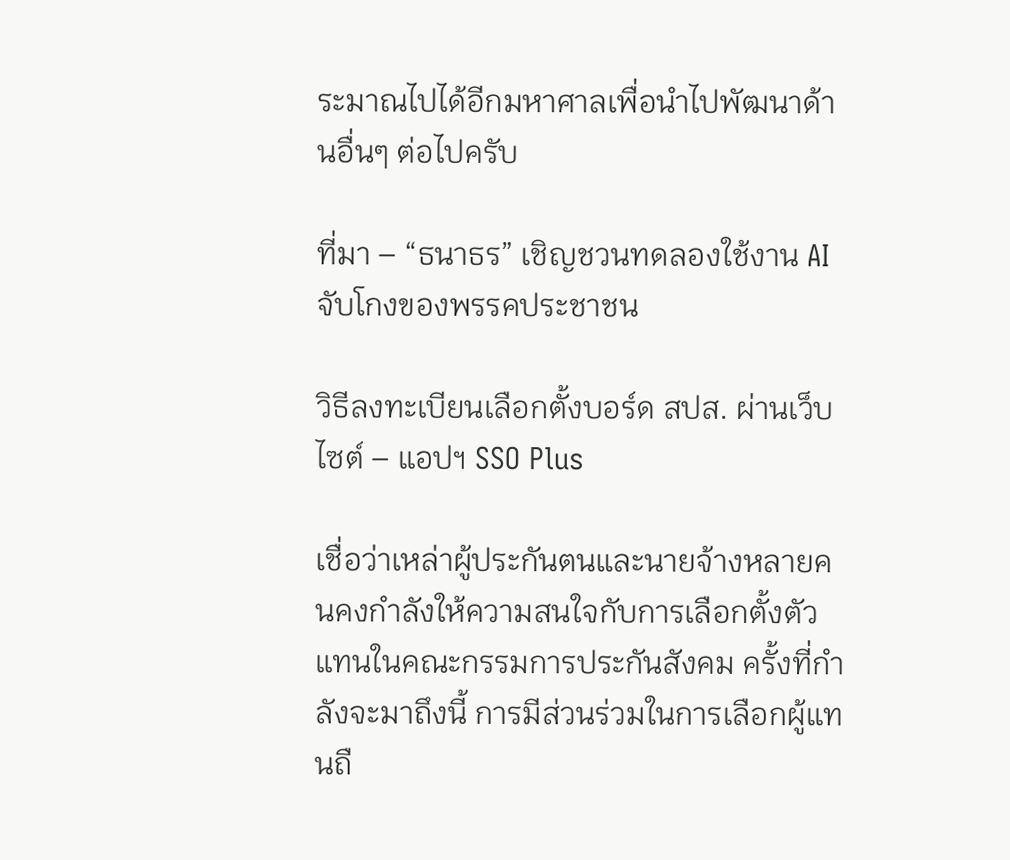ระมาณไปได้อีกมหาศาลเพื่อนำไปพัฒนาด้านอื่นๆ ต่อไปครับ

ที่มา – “ธนาธร” เชิญชวนทดลองใช้งาน AI จับโกงของพรรคประชาชน

วิธีลงทะเบียนเลือกตั้งบอร์ด สปส. ผ่านเว็บไซต์ – แอปฯ SSO Plus

เชื่อว่าเหล่าผู้ประกันตนและนายจ้างหลายคนคงกำลังให้ความสนใจกับการเลือกตั้งตัวแทนในคณะกรรมการประกันสังคม ครั้งที่กำลังจะมาถึงนี้ การมีส่วนร่วมในการเลือกผู้แทนถื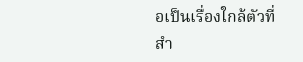อเป็นเรื่องใกล้ตัวที่สำ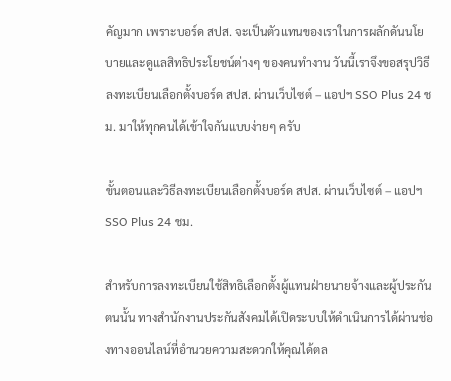คัญมาก เพราะบอร์ด สปส. จะเป็นตัวแทนของเราในการผลักดันนโยบายและดูแลสิทธิประโยชน์ต่างๆ ของคนทำงาน วันนี้เราจึงขอสรุปวิธีลงทะเบียนเลือกตั้งบอร์ด สปส. ผ่านเว็บไซต์ – แอปฯ SSO Plus 24 ชม. มาให้ทุกคนได้เข้าใจกันแบบง่ายๆ ครับ

ขั้นตอนและวิธีลงทะเบียนเลือกตั้งบอร์ด สปส. ผ่านเว็บไซต์ – แอปฯ SSO Plus 24 ชม.

สำหรับการลงทะเบียนใช้สิทธิเลือกตั้งผู้แทนฝ่ายนายจ้างและผู้ประกันตนนั้น ทางสำนักงานประกันสังคมได้เปิดระบบให้ดำเนินการได้ผ่านช่องทางออนไลน์ที่อำนวยความสะดวกให้คุณได้ตล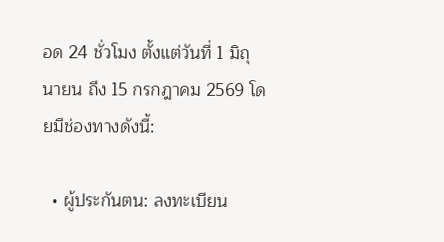อด 24 ชั่วโมง ตั้งแต่วันที่ 1 มิถุนายน ถึง 15 กรกฎาคม 2569 โดยมีช่องทางดังนี้:

  • ผู้ประกันตน: ลงทะเบียน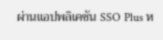ผ่านแอปพลิเคชัน SSO Plus ห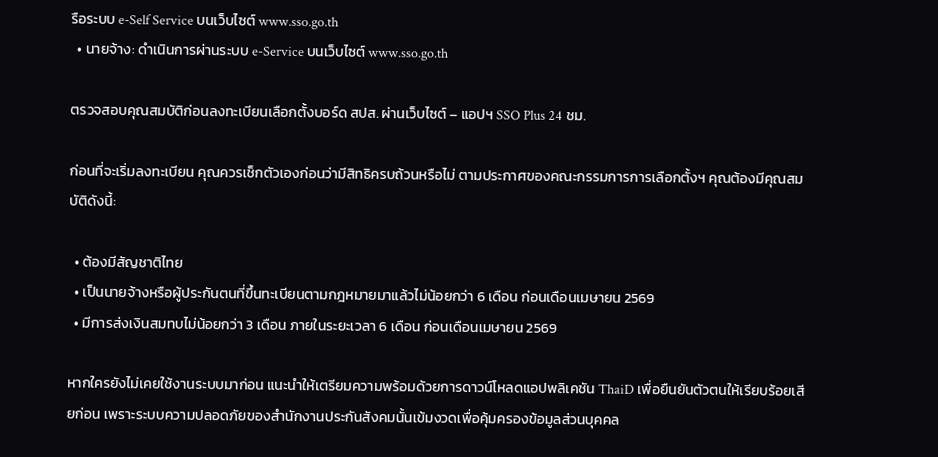รือระบบ e-Self Service บนเว็บไซต์ www.sso.go.th
  • นายจ้าง: ดำเนินการผ่านระบบ e-Service บนเว็บไซต์ www.sso.go.th

ตรวจสอบคุณสมบัติก่อนลงทะเบียนเลือกตั้งบอร์ด สปส. ผ่านเว็บไซต์ – แอปฯ SSO Plus 24 ชม.

ก่อนที่จะเริ่มลงทะเบียน คุณควรเช็กตัวเองก่อนว่ามีสิทธิครบถ้วนหรือไม่ ตามประกาศของคณะกรรมการการเลือกตั้งฯ คุณต้องมีคุณสมบัติดังนี้:

  • ต้องมีสัญชาติไทย
  • เป็นนายจ้างหรือผู้ประกันตนที่ขึ้นทะเบียนตามกฎหมายมาแล้วไม่น้อยกว่า 6 เดือน ก่อนเดือนเมษายน 2569
  • มีการส่งเงินสมทบไม่น้อยกว่า 3 เดือน ภายในระยะเวลา 6 เดือน ก่อนเดือนเมษายน 2569

หากใครยังไม่เคยใช้งานระบบมาก่อน แนะนำให้เตรียมความพร้อมด้วยการดาวน์โหลดแอปพลิเคชัน ThaiD เพื่อยืนยันตัวตนให้เรียบร้อยเสียก่อน เพราะระบบความปลอดภัยของสำนักงานประกันสังคมนั้นเข้มงวดเพื่อคุ้มครองข้อมูลส่วนบุคคล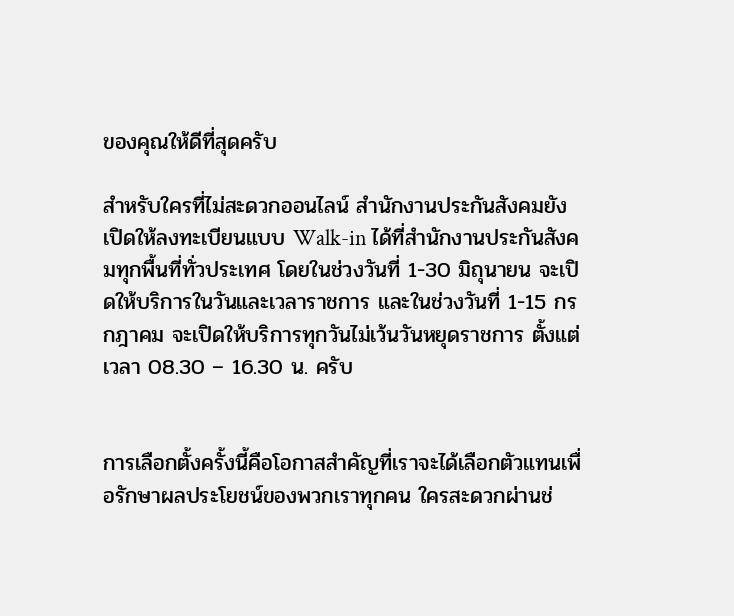ของคุณให้ดีที่สุดครับ

สำหรับใครที่ไม่สะดวกออนไลน์ สำนักงานประกันสังคมยังเปิดให้ลงทะเบียนแบบ Walk-in ได้ที่สำนักงานประกันสังคมทุกพื้นที่ทั่วประเทศ โดยในช่วงวันที่ 1-30 มิถุนายน จะเปิดให้บริการในวันและเวลาราชการ และในช่วงวันที่ 1-15 กรกฎาคม จะเปิดให้บริการทุกวันไม่เว้นวันหยุดราชการ ตั้งแต่เวลา 08.30 – 16.30 น. ครับ


การเลือกตั้งครั้งนี้คือโอกาสสำคัญที่เราจะได้เลือกตัวแทนเพื่อรักษาผลประโยชน์ของพวกเราทุกคน ใครสะดวกผ่านช่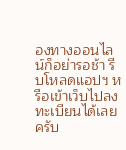องทางออนไลน์ก็อย่ารอช้า รีบโหลดแอปฯ หรือเข้าเว็บไปลงทะเบียนได้เลยครับ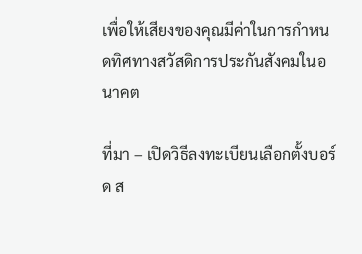เพื่อให้เสียงของคุณมีค่าในการกำหนดทิศทางสวัสดิการประกันสังคมในอนาคต

ที่มา – เปิดวิธีลงทะเบียนเลือกตั้งบอร์ด ส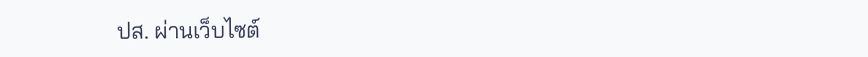ปส. ผ่านเว็บไซต์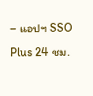– แอปฯ SSO Plus 24 ชม.